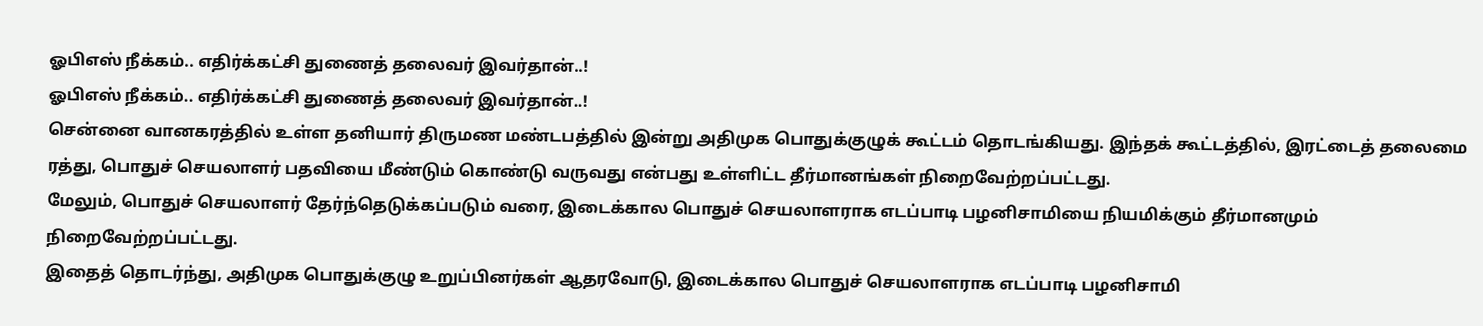ஓபிஎஸ் நீக்கம்.. எதிர்க்கட்சி துணைத் தலைவர் இவர்தான்..!
ஓபிஎஸ் நீக்கம்.. எதிர்க்கட்சி துணைத் தலைவர் இவர்தான்..!
சென்னை வானகரத்தில் உள்ள தனியார் திருமண மண்டபத்தில் இன்று அதிமுக பொதுக்குழுக் கூட்டம் தொடங்கியது. இந்தக் கூட்டத்தில், இரட்டைத் தலைமை ரத்து, பொதுச் செயலாளர் பதவியை மீண்டும் கொண்டு வருவது என்பது உள்ளிட்ட தீர்மானங்கள் நிறைவேற்றப்பட்டது.
மேலும், பொதுச் செயலாளர் தேர்ந்தெடுக்கப்படும் வரை, இடைக்கால பொதுச் செயலாளராக எடப்பாடி பழனிசாமியை நியமிக்கும் தீர்மானமும் நிறைவேற்றப்பட்டது.
இதைத் தொடர்ந்து, அதிமுக பொதுக்குழு உறுப்பினர்கள் ஆதரவோடு, இடைக்கால பொதுச் செயலாளராக எடப்பாடி பழனிசாமி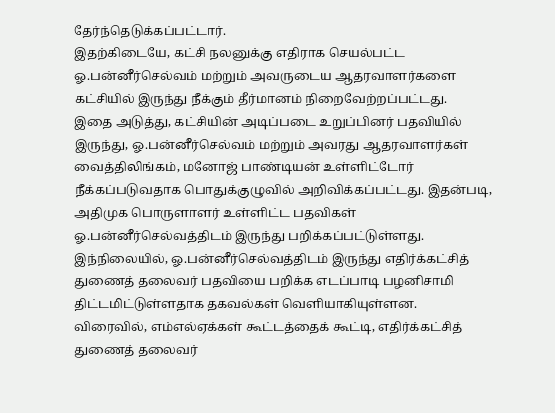தேர்ந்தெடுக்கப்பட்டார்.
இதற்கிடையே, கட்சி நலனுக்கு எதிராக செயல்பட்ட ஓ.பன்னீர்செல்வம் மற்றும் அவருடைய ஆதரவாளர்களை கட்சியில் இருந்து நீக்கும் தீர்மானம் நிறைவேற்றப்பட்டது.
இதை அடுத்து, கட்சியின் அடிப்படை உறுப்பினர் பதவியில் இருந்து, ஓ.பன்னீர்செல்வம் மற்றும் அவரது ஆதரவாளர்கள் வைத்திலிங்கம், மனோஜ் பாண்டியன் உள்ளிட்டோர் நீக்கப்படுவதாக பொதுக்குழுவில் அறிவிக்கப்பட்டது. இதன்படி, அதிமுக பொருளாளர் உள்ளிட்ட பதவிகள் ஓ.பன்னீர்செல்வத்திடம் இருந்து பறிக்கப்பட்டுள்ளது.
இந்நிலையில், ஓ.பன்னீர்செல்வத்திடம் இருந்து எதிர்க்கட்சித் துணைத் தலைவர் பதவியை பறிக்க எடப்பாடி பழனிசாமி திட்டமிட்டுள்ளதாக தகவல்கள் வெளியாகியுள்ளன.
விரைவில், எம்எல்ஏக்கள் கூட்டத்தைக் கூட்டி, எதிர்க்கட்சித் துணைத் தலைவர்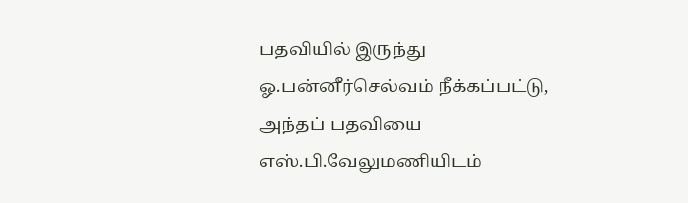பதவியில் இருந்து ஓ.பன்னீர்செல்வம் நீக்கப்பட்டு, அந்தப் பதவியை எஸ்.பி.வேலுமணியிடம்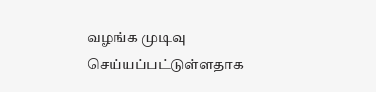வழங்க முடிவு செய்யப்பட்டுள்ளதாக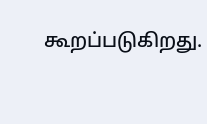கூறப்படுகிறது.